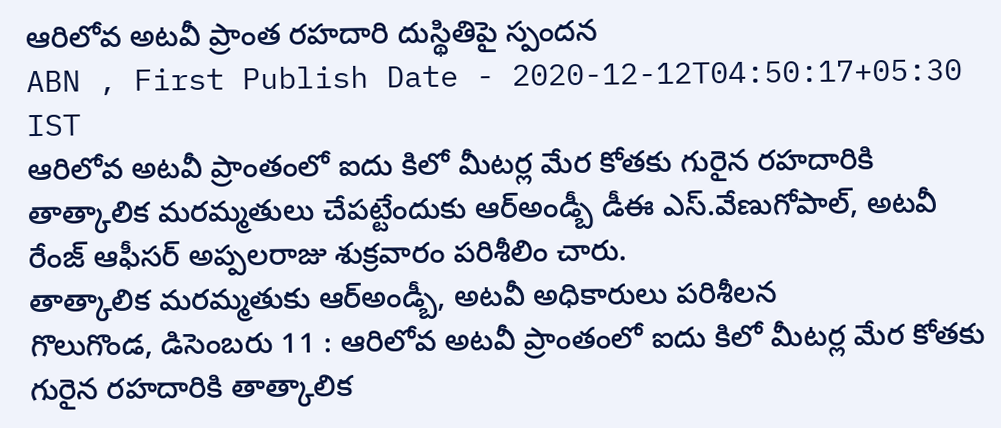ఆరిలోవ అటవీ ప్రాంత రహదారి దుస్థితిపై స్పందన
ABN , First Publish Date - 2020-12-12T04:50:17+05:30 IST
ఆరిలోవ అటవీ ప్రాంతంలో ఐదు కిలో మీటర్ల మేర కోతకు గురైన రహదారికి తాత్కాలిక మరమ్మతులు చేపట్టేందుకు ఆర్అండ్బీ డీఈ ఎస్.వేణుగోపాల్, అటవీ రేంజ్ ఆఫీసర్ అప్పలరాజు శుక్రవారం పరిశీలిం చారు.
తాత్కాలిక మరమ్మతుకు ఆర్అండ్బీ, అటవీ అధికారులు పరిశీలన
గొలుగొండ, డిసెంబరు 11 : ఆరిలోవ అటవీ ప్రాంతంలో ఐదు కిలో మీటర్ల మేర కోతకు గురైన రహదారికి తాత్కాలిక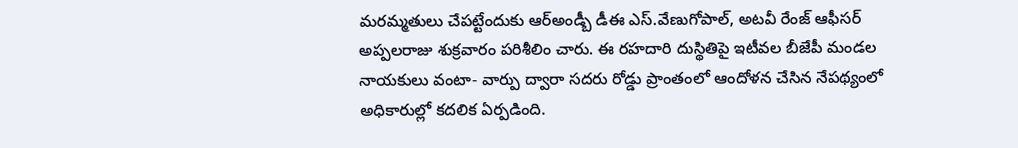మరమ్మతులు చేపట్టేందుకు ఆర్అండ్బీ డీఈ ఎస్.వేణుగోపాల్, అటవీ రేంజ్ ఆఫీసర్ అప్పలరాజు శుక్రవారం పరిశీలిం చారు. ఈ రహదారి దుస్థితిపై ఇటీవల బీజేపీ మండల నాయకులు వంటా- వార్పు ద్వారా సదరు రోడ్డు ప్రాంతంలో ఆందోళన చేసిన నేపథ్యంలో అధికారుల్లో కదలిక ఏర్పడింది.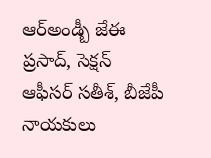ఆర్అండ్బీ జేఈ ప్రసాద్, సెక్షన్ ఆఫీసర్ సతీశ్, బీజేపీ నాయకులు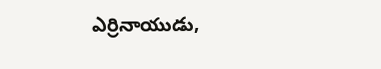ఎర్రినాయుడు,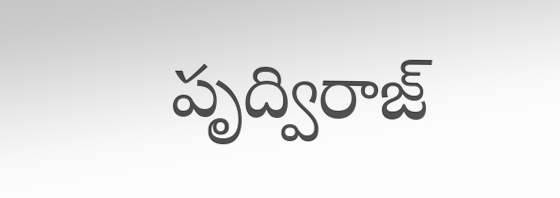పృద్విరాజ్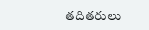తదితరులు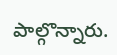పాల్గొన్నారు.